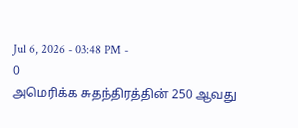Jul 6, 2026 - 03:48 PM -
0
அமெரிக்க சுதந்திரத்தின் 250 ஆவது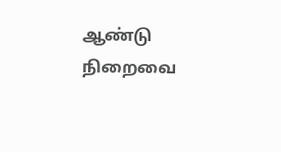ஆண்டு நிறைவை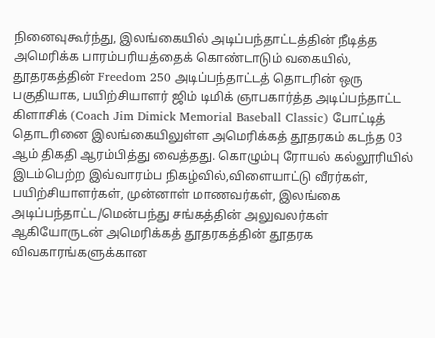நினைவுகூர்ந்து, இலங்கையில் அடிப்பந்தாட்டத்தின் நீடித்த அமெரிக்க பாரம்பரியத்தைக் கொண்டாடும் வகையில், தூதரகத்தின் Freedom 250 அடிப்பந்தாட்டத் தொடரின் ஒரு பகுதியாக, பயிற்சியாளர் ஜிம் டிமிக் ஞாபகார்த்த அடிப்பந்தாட்ட கிளாசிக் (Coach Jim Dimick Memorial Baseball Classic) போட்டித் தொடரினை இலங்கையிலுள்ள அமெரிக்கத் தூதரகம் கடந்த 03 ஆம் திகதி ஆரம்பித்து வைத்தது. கொழும்பு ரோயல் கல்லூரியில் இடம்பெற்ற இவ்வாரம்ப நிகழ்வில்,விளையாட்டு வீரர்கள், பயிற்சியாளர்கள், முன்னாள் மாணவர்கள், இலங்கை அடிப்பந்தாட்ட/மென்பந்து சங்கத்தின் அலுவலர்கள் ஆகியோருடன் அமெரிக்கத் தூதரகத்தின் தூதரக விவகாரங்களுக்கான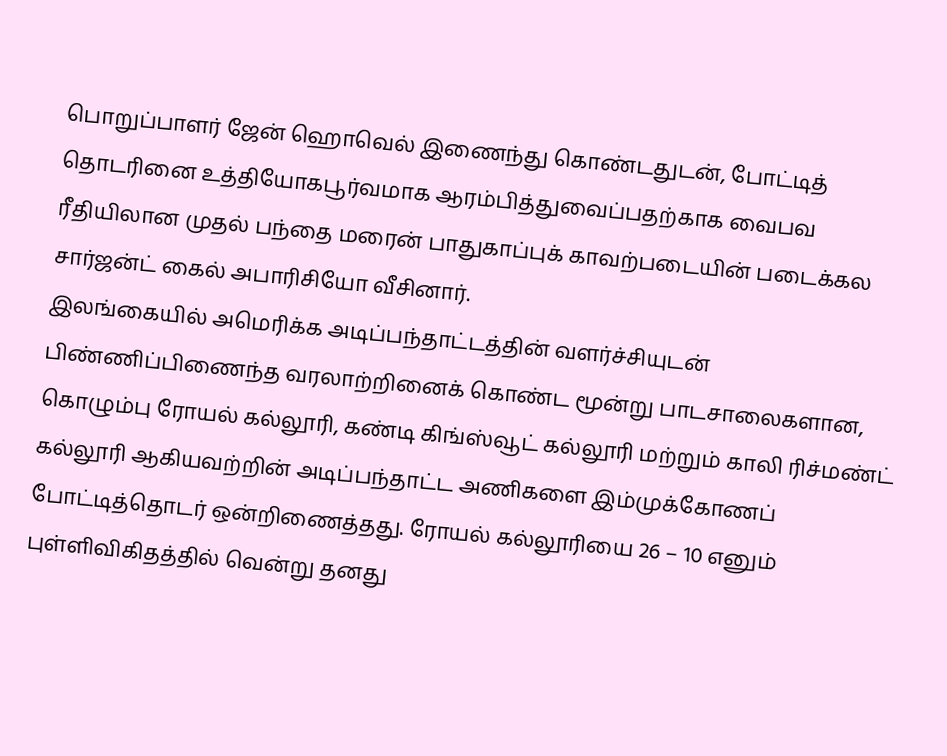பொறுப்பாளர் ஜேன் ஹொவெல் இணைந்து கொண்டதுடன், போட்டித் தொடரினை உத்தியோகபூர்வமாக ஆரம்பித்துவைப்பதற்காக வைபவ ரீதியிலான முதல் பந்தை மரைன் பாதுகாப்புக் காவற்படையின் படைக்கல சார்ஜன்ட் கைல் அபாரிசியோ வீசினார்.
இலங்கையில் அமெரிக்க அடிப்பந்தாட்டத்தின் வளர்ச்சியுடன் பிண்ணிப்பிணைந்த வரலாற்றினைக் கொண்ட மூன்று பாடசாலைகளான, கொழும்பு ரோயல் கல்லூரி, கண்டி கிங்ஸ்வூட் கல்லூரி மற்றும் காலி ரிச்மண்ட் கல்லூரி ஆகியவற்றின் அடிப்பந்தாட்ட அணிகளை இம்முக்கோணப் போட்டித்தொடர் ஒன்றிணைத்தது. ரோயல் கல்லூரியை 26 – 10 எனும் புள்ளிவிகிதத்தில் வென்று தனது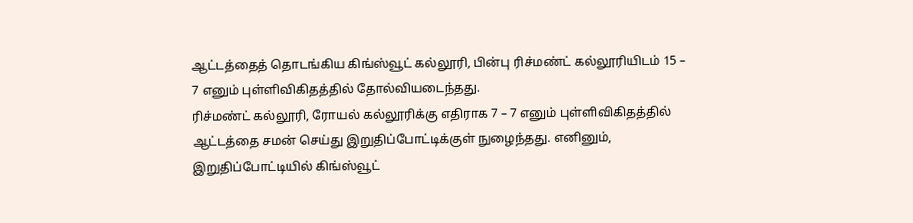ஆட்டத்தைத் தொடங்கிய கிங்ஸ்வூட் கல்லூரி, பின்பு ரிச்மண்ட் கல்லூரியிடம் 15 – 7 எனும் புள்ளிவிகிதத்தில் தோல்வியடைந்தது.
ரிச்மண்ட் கல்லூரி, ரோயல் கல்லூரிக்கு எதிராக 7 – 7 எனும் புள்ளிவிகிதத்தில் ஆட்டத்தை சமன் செய்து இறுதிப்போட்டிக்குள் நுழைந்தது. எனினும், இறுதிப்போட்டியில் கிங்ஸ்வூட்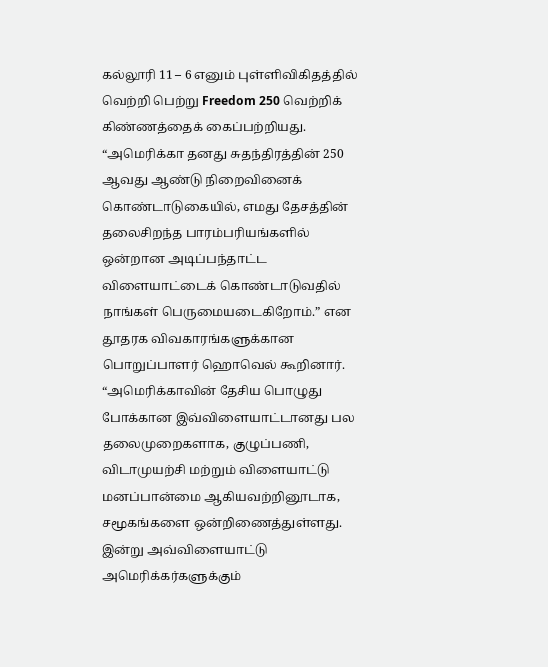கல்லூரி 11 – 6 எனும் புள்ளிவிகிதத்தில் வெற்றி பெற்று Freedom 250 வெற்றிக் கிண்ணத்தைக் கைப்பற்றியது.
“அமெரிக்கா தனது சுதந்திரத்தின் 250 ஆவது ஆண்டு நிறைவினைக் கொண்டாடுகையில், எமது தேசத்தின் தலைசிறந்த பாரம்பரியங்களில் ஒன்றான அடிப்பந்தாட்ட விளையாட்டைக் கொண்டாடுவதில் நாங்கள் பெருமையடைகிறோம்.” என தூதரக விவகாரங்களுக்கான பொறுப்பாளர் ஹொவெல் கூறினார்.
“அமெரிக்காவின் தேசிய பொழுது போக்கான இவ்விளையாட்டானது பல தலைமுறைகளாக, குழுப்பணி, விடாமுயற்சி மற்றும் விளையாட்டு மனப்பான்மை ஆகியவற்றினூடாக, சமூகங்களை ஒன்றிணைத்துள்ளது. இன்று அவ்விளையாட்டு அமெரிக்கர்களுக்கும்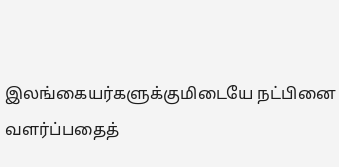இலங்கையர்களுக்குமிடையே நட்பினை வளர்ப்பதைத்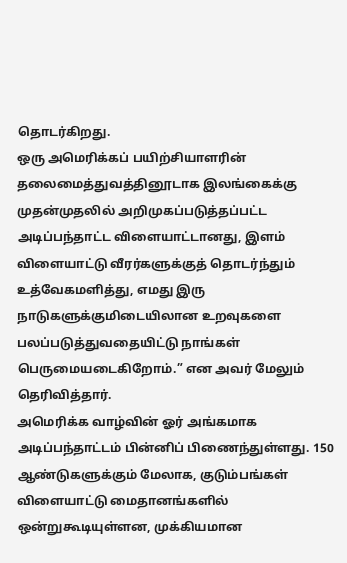தொடர்கிறது.
ஒரு அமெரிக்கப் பயிற்சியாளரின் தலைமைத்துவத்தினூடாக இலங்கைக்கு முதன்முதலில் அறிமுகப்படுத்தப்பட்ட அடிப்பந்தாட்ட விளையாட்டானது, இளம் விளையாட்டு வீரர்களுக்குத் தொடர்ந்தும் உத்வேகமளித்து, எமது இரு நாடுகளுக்குமிடையிலான உறவுகளை பலப்படுத்துவதையிட்டு நாங்கள் பெருமையடைகிறோம்.” என அவர் மேலும் தெரிவித்தார்.
அமெரிக்க வாழ்வின் ஓர் அங்கமாக அடிப்பந்தாட்டம் பின்னிப் பிணைந்துள்ளது. 150 ஆண்டுகளுக்கும் மேலாக, குடும்பங்கள் விளையாட்டு மைதானங்களில் ஒன்றுகூடியுள்ளன, முக்கியமான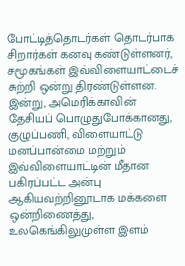போட்டித்தொடர்கள் தொடர்பாக சிறார்கள் கனவு கண்டுள்ளனர், சமூகங்கள் இவ்விளையாட்டைச் சுற்றி ஒன்று திரண்டுள்ளன. இன்று, அமெரிக்காவின் தேசியப் பொழுதுபோக்கானது, குழுப்பணி, விளையாட்டு மனப்பான்மை மற்றும் இவ்விளையாட்டின் மீதான பகிரப்பட்ட அன்பு ஆகியவற்றினூடாக மக்களை ஒன்றிணைத்து, உலகெங்கிலுமுள்ள இளம்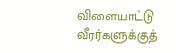விளையாட்டு வீரர்களுக்குத்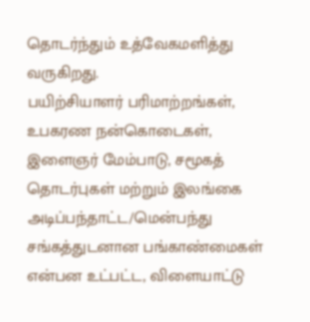தொடர்ந்தும் உத்வேகமளித்து வருகிறது.
பயிற்சியாளர் பரிமாற்றங்கள், உபகரண நன்கொடைகள், இளைஞர் மேம்பாடு, சமூகத் தொடர்புகள் மற்றும் இலங்கை அடிப்பந்தாட்ட/மென்பந்து சங்கத்துடனான பங்காண்மைகள் என்பன உட்பட்ட, விளையாட்டு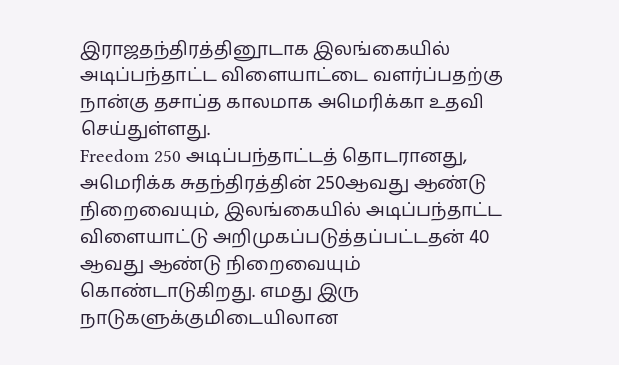இராஜதந்திரத்தினூடாக இலங்கையில் அடிப்பந்தாட்ட விளையாட்டை வளர்ப்பதற்கு நான்கு தசாப்த காலமாக அமெரிக்கா உதவி செய்துள்ளது.
Freedom 250 அடிப்பந்தாட்டத் தொடரானது, அமெரிக்க சுதந்திரத்தின் 250ஆவது ஆண்டு நிறைவையும், இலங்கையில் அடிப்பந்தாட்ட விளையாட்டு அறிமுகப்படுத்தப்பட்டதன் 40 ஆவது ஆண்டு நிறைவையும் கொண்டாடுகிறது. எமது இரு நாடுகளுக்குமிடையிலான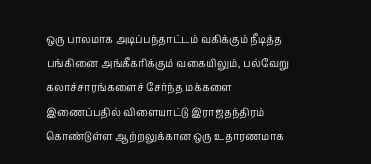ஒரு பாலமாக அடிப்பந்தாட்டம் வகிக்கும் நீடித்த பங்கினை அங்கீகரிக்கும் வகையிலும், பல்வேறு கலாச்சாரங்களைச் சேர்ந்த மக்களை இணைப்பதில் விளையாட்டு இராஜதந்திரம் கொண்டுள்ள ஆற்றலுக்கான ஒரு உதாரணமாக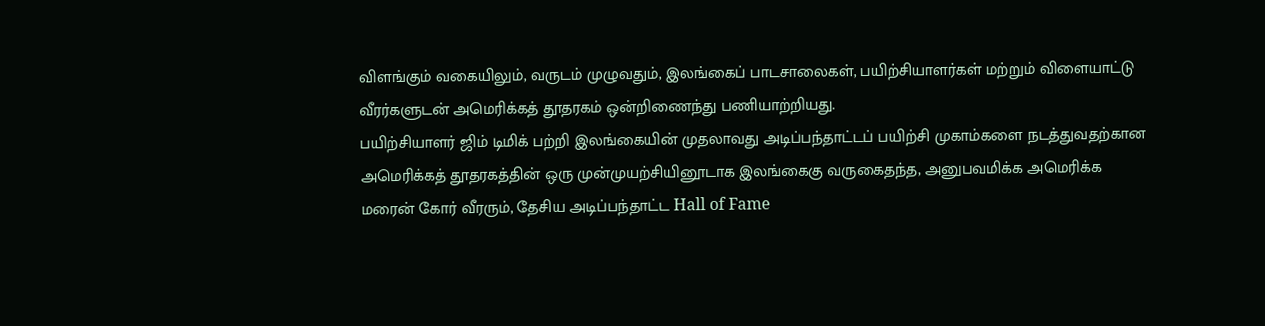விளங்கும் வகையிலும், வருடம் முழுவதும், இலங்கைப் பாடசாலைகள், பயிற்சியாளர்கள் மற்றும் விளையாட்டு வீரர்களுடன் அமெரிக்கத் தூதரகம் ஒன்றிணைந்து பணியாற்றியது.
பயிற்சியாளர் ஜிம் டிமிக் பற்றி இலங்கையின் முதலாவது அடிப்பந்தாட்டப் பயிற்சி முகாம்களை நடத்துவதற்கான அமெரிக்கத் தூதரகத்தின் ஒரு முன்முயற்சியினூடாக இலங்கைகு வருகைதந்த, அனுபவமிக்க அமெரிக்க மரைன் கோர் வீரரும், தேசிய அடிப்பந்தாட்ட Hall of Fame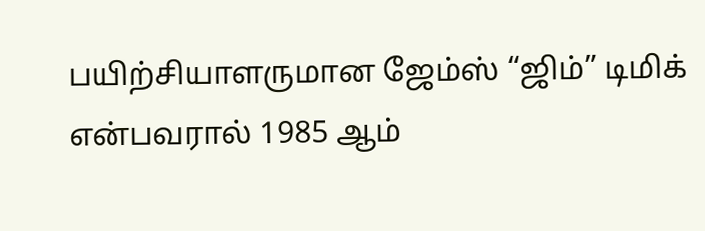பயிற்சியாளருமான ஜேம்ஸ் “ஜிம்” டிமிக் என்பவரால் 1985 ஆம்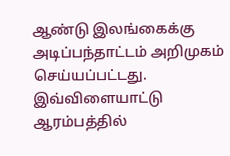ஆண்டு இலங்கைக்கு அடிப்பந்தாட்டம் அறிமுகம் செய்யப்பட்டது.
இவ்விளையாட்டு ஆரம்பத்தில்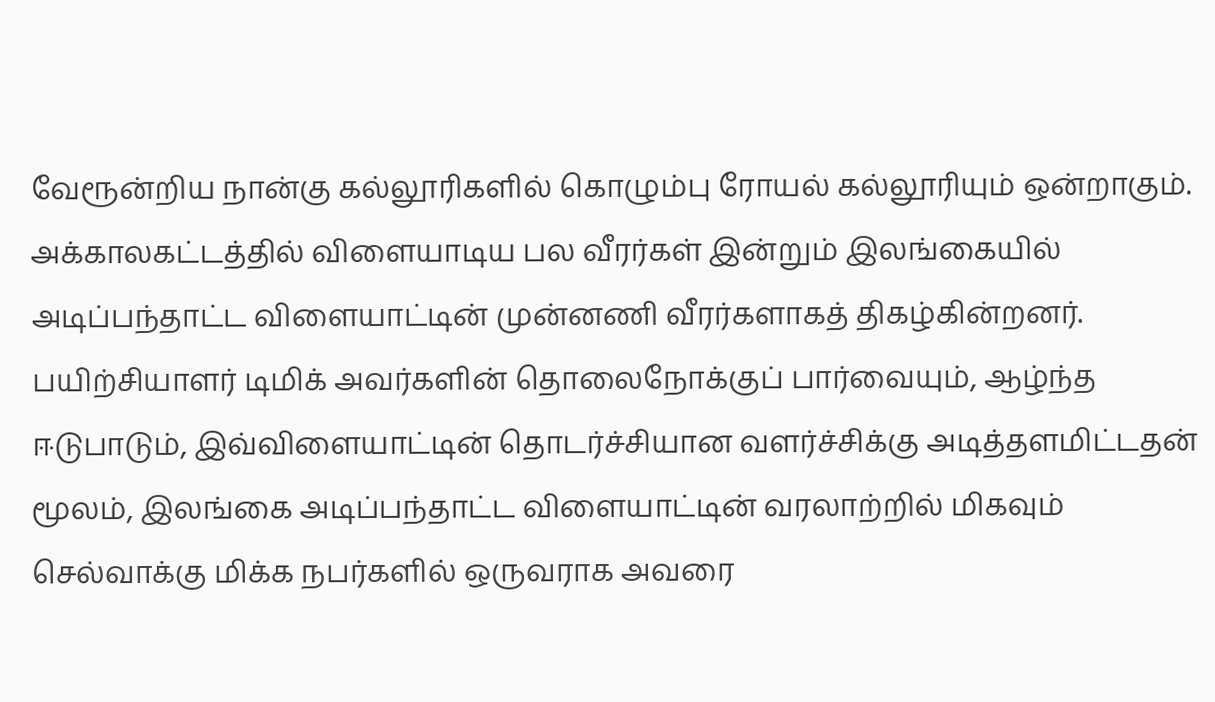வேரூன்றிய நான்கு கல்லூரிகளில் கொழும்பு ரோயல் கல்லூரியும் ஒன்றாகும். அக்காலகட்டத்தில் விளையாடிய பல வீரர்கள் இன்றும் இலங்கையில் அடிப்பந்தாட்ட விளையாட்டின் முன்னணி வீரர்களாகத் திகழ்கின்றனர். பயிற்சியாளர் டிமிக் அவர்களின் தொலைநோக்குப் பார்வையும், ஆழ்ந்த ஈடுபாடும், இவ்விளையாட்டின் தொடர்ச்சியான வளர்ச்சிக்கு அடித்தளமிட்டதன் மூலம், இலங்கை அடிப்பந்தாட்ட விளையாட்டின் வரலாற்றில் மிகவும் செல்வாக்கு மிக்க நபர்களில் ஒருவராக அவரை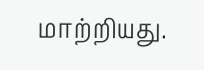மாற்றியது.